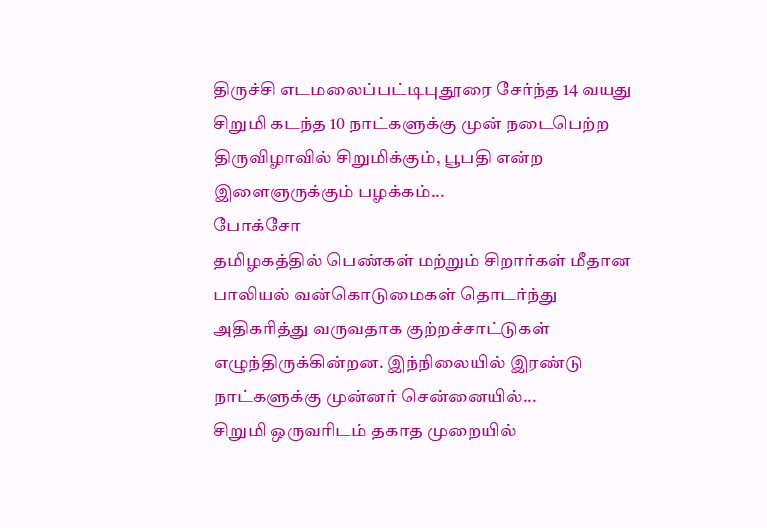திருச்சி எடமலைப்பட்டிபுதூரை சேர்ந்த 14 வயது சிறுமி கடந்த 10 நாட்களுக்கு முன் நடைபெற்ற திருவிழாவில் சிறுமிக்கும், பூபதி என்ற இளைஞருக்கும் பழக்கம்...
போக்சோ
தமிழகத்தில் பெண்கள் மற்றும் சிறார்கள் மீதான பாலியல் வன்கொடுமைகள் தொடர்ந்து அதிகரித்து வருவதாக குற்றச்சாட்டுகள் எழுந்திருக்கின்றன. இந்நிலையில் இரண்டு நாட்களுக்கு முன்னர் சென்னையில்...
சிறுமி ஒருவரிடம் தகாத முறையில்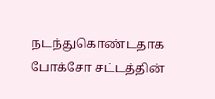நடந்துகொண்டதாக போக்சோ சட்டத்தின்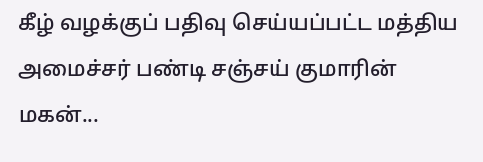கீழ் வழக்குப் பதிவு செய்யப்பட்ட மத்திய அமைச்சர் பண்டி சஞ்சய் குமாரின் மகன்...